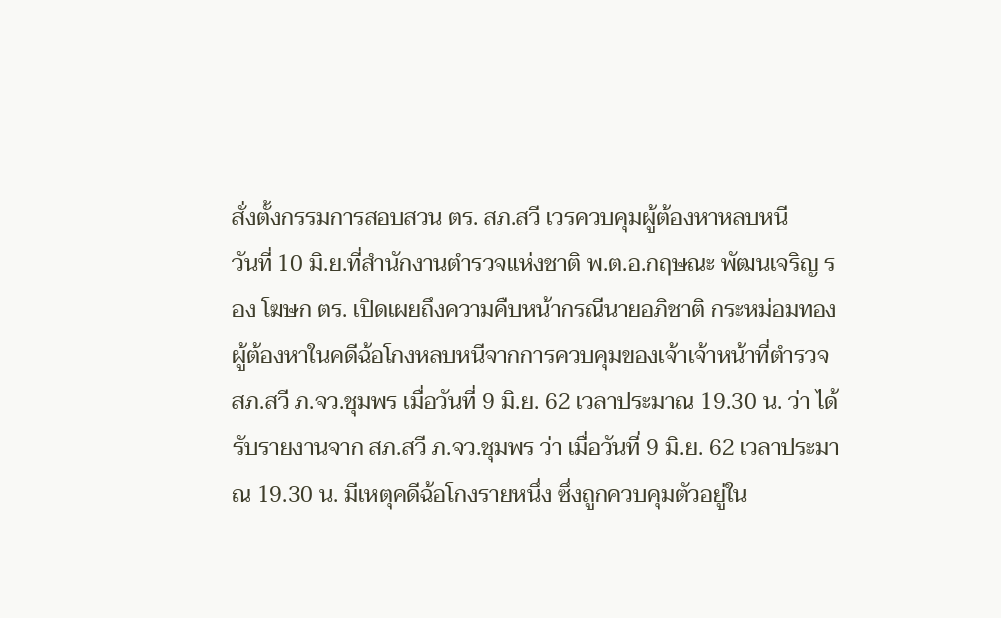สั่งตั้งกรรมการสอบสวน ตร. สภ.สวี เวรควบคุมผู้ต้องหาหลบหนี
วันที่ 10 มิ.ย.ที่สำนักงานตำรวจแห่งชาติ พ.ต.อ.กฤษณะ พัฒนเจริญ รอง โฆษก ตร. เปิดเผยถึงความคืบหน้ากรณีนายอภิชาติ กระหม่อมทอง ผู้ต้องหาในคดีฉ้อโกงหลบหนีจากการควบคุมของเจ้าเจ้าหน้าที่ตำรวจ สภ.สวี ภ.จว.ชุมพร เมื่อวันที่ 9 มิ.ย. 62 เวลาประมาณ 19.30 น. ว่า ได้รับรายงานจาก สภ.สวี ภ.จว.ชุมพร ว่า เมื่อวันที่ 9 มิ.ย. 62 เวลาประมาณ 19.30 น. มีเหตุคดีฉ้อโกงรายหนึ่ง ซึ่งถูกควบคุมตัวอยู่ใน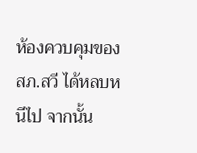ห้องควบคุมของ สภ.สวี ได้หลบหนีไป จากนั้น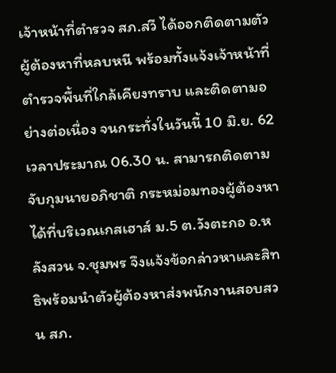เจ้าหน้าที่ตำรวจ สภ.สวี ได้ออกติดตามตัวผู้ต้องหาที่หลบหนี พร้อมทั้งแจ้งเจ้าหน้าที่ตำรวจพื้นที่ใกล้เคียงทราบ และติดตามอย่างต่อเนื่อง จนกระทั่งในวันนี้ 10 มิ.ย. 62 เวลาประมาณ 06.30 น. สามารถติดตามจับกุมนายอภิชาติ กระหม่อมทองผู้ต้องหาได้ที่บริเวณเกสเฮาส์ ม.5 ต.วังตะกอ อ.หลังสวน จ.ชุมพร จึงแจ้งข้อกล่าวหาและสิทธิพร้อมนำตัวผู้ต้องหาส่งพนักงานสอบสวน สภ.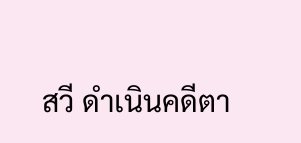สวี ดำเนินคดีตา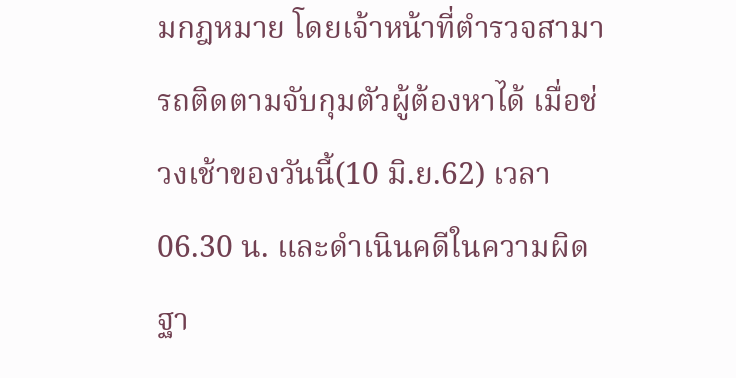มกฎหมาย โดยเจ้าหน้าที่ตำรวจสามารถติดตามจับกุมตัวผู้ต้องหาได้ เมื่อช่วงเช้าของวันนี้(10 มิ.ย.62) เวลา 06.30 น. และดำเนินคดีในความผิดฐา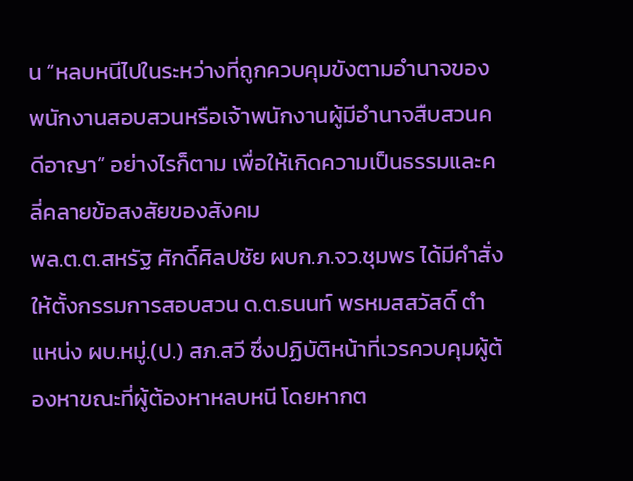น “หลบหนีไปในระหว่างที่ถูกควบคุมขังตามอำนาจของพนักงานสอบสวนหรือเจ้าพนักงานผู้มีอำนาจสืบสวนคดีอาญา” อย่างไรก็ตาม เพื่อให้เกิดความเป็นธรรมและคลี่คลายข้อสงสัยของสังคม
พล.ต.ต.สหรัฐ ศักดิ์ศิลปชัย ผบก.ภ.จว.ชุมพร ได้มีคำสั่งให้ตั้งกรรมการสอบสวน ด.ต.ธนนท์ พรหมสสวัสดิ์ ตำแหน่ง ผบ.หมู่.(ป.) สภ.สวี ซึ่งปฏิบัติหน้าที่เวรควบคุมผู้ต้องหาขณะที่ผู้ต้องหาหลบหนี โดยหากต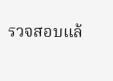รวจสอบแล้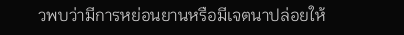วพบว่ามีการหย่อนยานหรือมีเจตนาปล่อยให้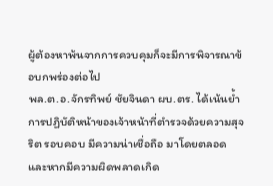ผู้ต้องหาพ้นจากการควบคุมก็จะมีการพิจารณาข้อบกพร่องต่อไป
พล.ต.อ.จักรทิพย์ ชัยจินดา ผบ.ตร. ได้เน้นย้ำการปฏิบัติหน้าของเจ้าหน้าที่ตำรวจด้วยความสุจริต รอบคอบ มีความน่าเชื่อถือ มาโดยตลอด และหากมีความผิดพลาดเกิด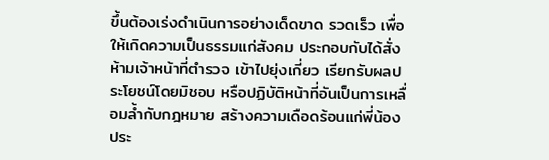ขึ้นต้องเร่งดำเนินการอย่างเด็ดขาด รวดเร็ว เพื่อให้เกิดความเป็นธรรมแก่สังคม ประกอบกับได้สั่งห้ามเจ้าหน้าที่ตำรวจ เข้าไปยุ่งเกี่ยว เรียกรับผลประโยชน์โดยมิชอบ หรือปฏิบัติหน้าที่อันเป็นการเหลื่อมล้ำกับกฎหมาย สร้างความเดือดร้อนแก่พี่น้องประ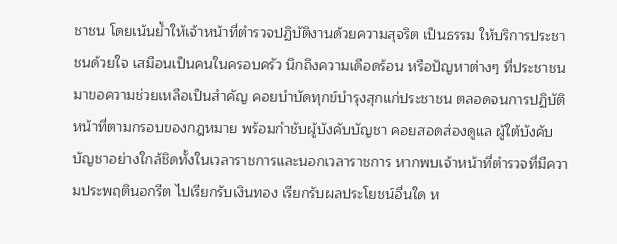ชาชน โดยเน้นย้ำให้เจ้าหน้าที่ตำรวจปฏิบัติงานด้วยความสุจริต เป็นธรรม ให้บริการประชาชนด้วยใจ เสมือนเป็นคนในครอบครัว นึกถึงความเดือดร้อน หรือปัญหาต่างๆ ที่ประชาชนมาขอความช่วยเหลือเป็นสำคัญ คอยบำบัดทุกข์บำรุงสุกแก่ประชาชน ตลอดจนการปฏิบัติหน้าที่ตามกรอบของกฎหมาย พร้อมกำชับผู้บังคับบัญชา คอยสอดส่องดูแล ผู้ใต้บังคับบัญชาอย่างใกล้ชิดทั้งในเวลาราชการและนอกเวลาราชการ หากพบเจ้าหน้าที่ตำรวจที่มีความประพฤตินอกรีต ไปเรียกรับเงินทอง เรียกรับผลประโยชน์อื่นใด ห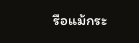รือแม้กระ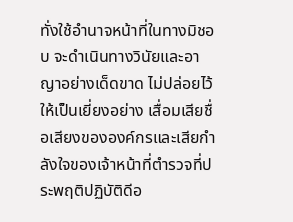ทั่งใช้อำนาจหน้าที่ในทางมิชอบ จะดำเนินทางวินัยและอาญาอย่างเด็ดขาด ไม่ปล่อยไว้ให้เป็นเยี่ยงอย่าง เสื่อมเสียชื่อเสียงขององค์กรและเสียกำลังใจของเจ้าหน้าที่ตำรวจที่ประพฤติปฏิบัติดีอ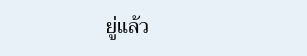ยู่แล้ว